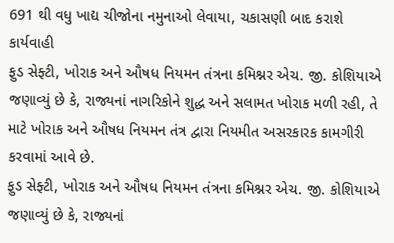691 થી વધુ ખાદ્ય ચીજોના નમુનાઓ લેવાયા, ચકાસણી બાદ કરાશે કાર્યવાહી
ફુડ સેફ્ટી, ખોરાક અને ઔષધ નિયમન તંત્રના કમિશ્નર એચ. જી. કોશિયાએ જણાવ્યું છે કે, રાજ્યનાં નાગરિકોને શુદ્ધ અને સલામત ખોરાક મળી રહી, તે માટે ખોરાક અને ઔષધ નિયમન તંત્ર દ્વારા નિયમીત અસરકારક કામગીરી કરવામાં આવે છે.
ફુડ સેફ્ટી, ખોરાક અને ઔષધ નિયમન તંત્રના કમિશ્નર એચ. જી. કોશિયાએ જણાવ્યું છે કે, રાજ્યનાં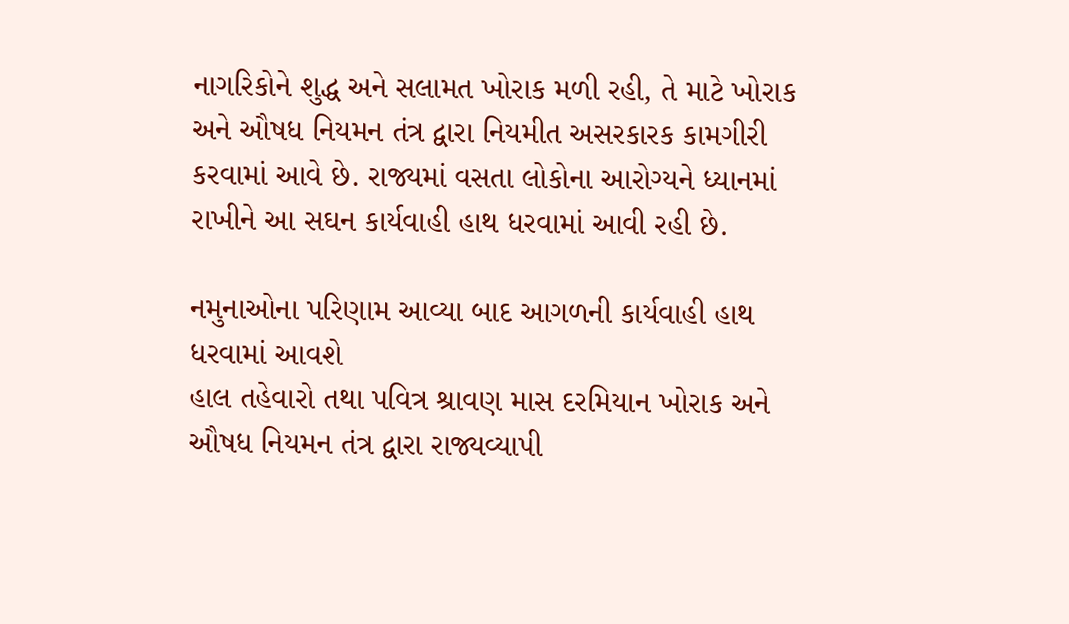નાગરિકોને શુદ્ધ અને સલામત ખોરાક મળી રહી, તે માટે ખોરાક અને ઔષધ નિયમન તંત્ર દ્વારા નિયમીત અસરકારક કામગીરી કરવામાં આવે છે. રાજ્યમાં વસતા લોકોના આરોગ્યને ધ્યાનમાં રાખીને આ સઘન કાર્યવાહી હાથ ધરવામાં આવી રહી છે.

નમુનાઓના પરિણામ આવ્યા બાદ આગળની કાર્યવાહી હાથ ધરવામાં આવશે
હાલ તહેવારો તથા પવિત્ર શ્રાવણ માસ દરમિયાન ખોરાક અને ઔષધ નિયમન તંત્ર દ્વારા રાજ્યવ્યાપી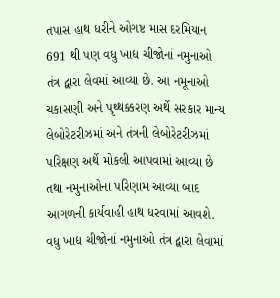તપાસ હાથ ધરીને ઓગષ્ટ માસ દરમિયાન 691 થી પણ વધુ ખાદ્ય ચીજોનાં નમુનાઓ તંત્ર દ્વારા લેવમાં આવ્યા છે. આ નમૂનાઓ ચકાસણી અને પૃથ્થક્કરણ અર્થે સરકાર માન્ય લેબોરેટરીઝમાં અને તંત્રની લેબોરેટરીઝમાં પરિક્ષણ અર્થે મોકલી આપવામાં આવ્યા છે તથા નમુનાઓના પરિણામ આવ્યા બાદ આગળની કાર્યવાહી હાથ ધરવામાં આવશે.
વધુ ખાદ્ય ચીજોનાં નમુનાઓ તંત્ર દ્વારા લેવામાં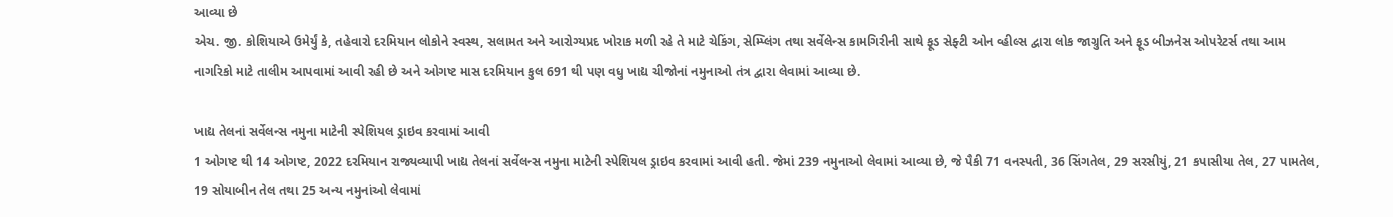આવ્યા છે
એચ. જી. કોશિયાએ ઉમેર્યું કે, તહેવારો દરમિયાન લોકોને સ્વસ્થ, સલામત અને આરોગ્યપ્રદ ખોરાક મળી રહે તે માટે ચેકિંગ, સેમ્પ્લિંગ તથા સર્વેલેન્સ કામગિરીની સાથે ફૂડ સેફ્ટી ઓન વ્હીલ્સ દ્વારા લોક જાગ્રુતિ અને ફૂડ બીઝનેસ ઓપરેટર્સ તથા આમ નાગરિકો માટે તાલીમ આપવામાં આવી રહી છે અને ઓગષ્ટ માસ દરમિયાન કુલ 691 થી પણ વધુ ખાદ્ય ચીજોનાં નમુનાઓ તંત્ર દ્વારા લેવામાં આવ્યા છે.

ખાદ્ય તેલનાં સર્વેલન્સ નમુના માટેની સ્પેશિયલ ડ્રાઇવ કરવામાં આવી
1 ઓગષ્ટ થી 14 ઓગષ્ટ, 2022 દરમિયાન રાજ્યવ્યાપી ખાદ્ય તેલનાં સર્વેલન્સ નમુના માટેની સ્પેશિયલ ડ્રાઇવ કરવામાં આવી હતી. જેમાં 239 નમુનાઓ લેવામાં આવ્યા છે, જે પૈકી 71 વનસ્પતી, 36 સિંગતેલ, 29 સરસીયું, 21 કપાસીયા તેલ, 27 પામતેલ, 19 સોયાબીન તેલ તથા 25 અન્ય નમુનાંઓ લેવામાં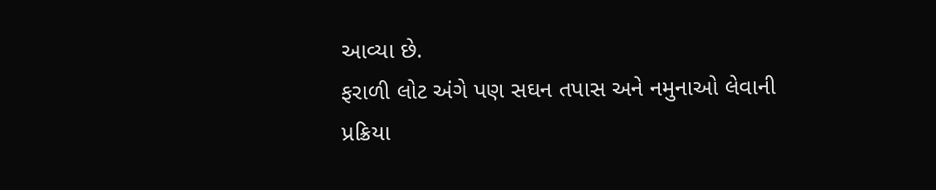આવ્યા છે.
ફરાળી લોટ અંગે પણ સઘન તપાસ અને નમુનાઓ લેવાની પ્રક્રિયા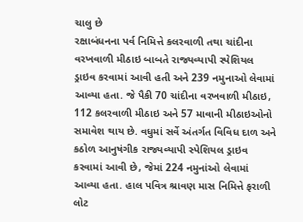ચાલુ છે
રક્ષાબંધનના પર્વ નિમિત્તે કલરવાળી તથા ચાંદીના વરખવાળી મીઠાઇ બાબતે રાજ્યવ્યાપી સ્પેશિયલ ડ્રાઇવ કરવામાં આવી હતી અને 239 નમુનાઓ લેવામાં આવ્યા હતા. જે પૈકી 70 ચાંદીના વરખવાળી મીઠાઇ, 112 કલરવાળી મીઠાઇ અને 57 માવાની મીઠાઇઓનો સમાવેશ થાય છે. વધુમાં સર્વે અંતર્ગત વિવિધ દાળ અને કઠોળ આનુષંગીક રાજ્યવ્યાપી સ્પેશિયલ ડ્રાઇવ કરવામાં આવી છે, જેમાં 224 નમુનાંઓ લેવામાં આવ્યા હતા. હાલ પવિત્ર શ્રાવણ માસ નિમિત્તે ફરાળી લોટ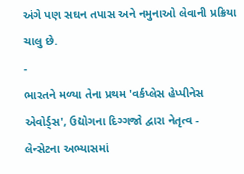અંગે પણ સઘન તપાસ અને નમુનાઓ લેવાની પ્રક્રિયા ચાલુ છે.
-
ભારતને મળ્યા તેના પ્રથમ 'વર્કપ્લેસ હેપ્પીનેસ એવોર્ડ્સ', ઉદ્યોગના દિગ્ગજો દ્વારા નેતૃત્વ -
લેન્સેટના અભ્યાસમાં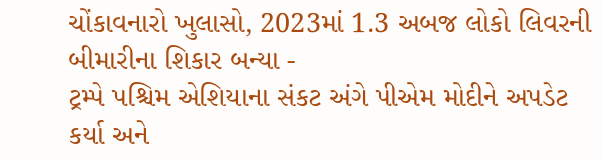ચોંકાવનારો ખુલાસો, 2023માં 1.3 અબજ લોકો લિવરની બીમારીના શિકાર બન્યા -
ટ્રમ્પે પશ્ચિમ એશિયાના સંકટ અંગે પીએમ મોદીને અપડેટ કર્યા અને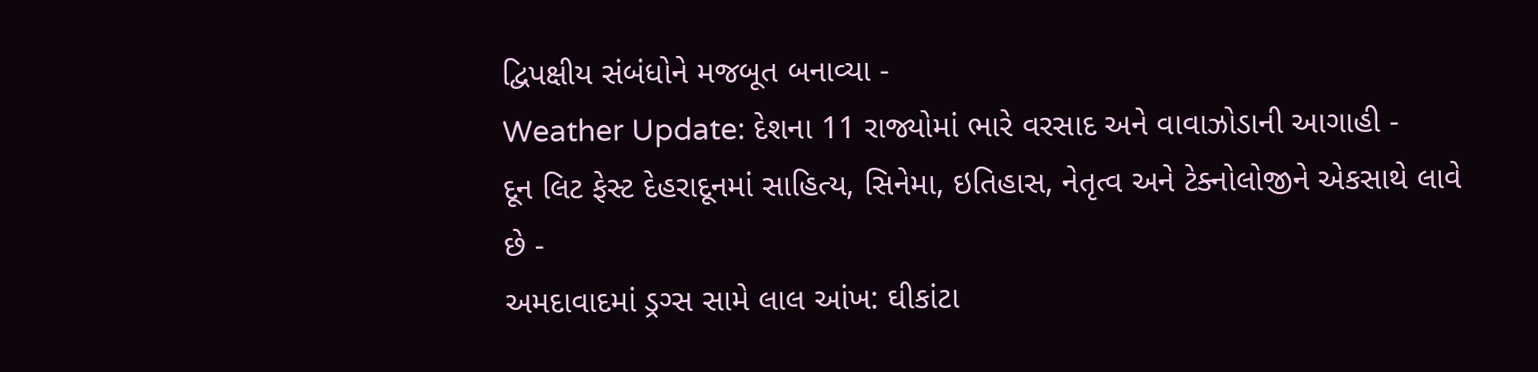દ્વિપક્ષીય સંબંધોને મજબૂત બનાવ્યા -
Weather Update: દેશના 11 રાજ્યોમાં ભારે વરસાદ અને વાવાઝોડાની આગાહી -
દૂન લિટ ફેસ્ટ દેહરાદૂનમાં સાહિત્ય, સિનેમા, ઇતિહાસ, નેતૃત્વ અને ટેક્નોલોજીને એકસાથે લાવે છે -
અમદાવાદમાં ડ્રગ્સ સામે લાલ આંખ: ઘીકાંટા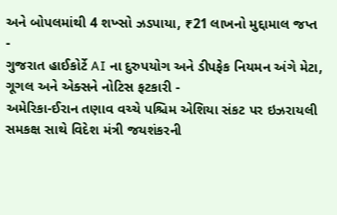અને બોપલમાંથી 4 શખ્સો ઝડપાયા, ₹21 લાખનો મુદ્દામાલ જપ્ત -
ગુજરાત હાઈકોર્ટે AI ના દુરુપયોગ અને ડીપફેક નિયમન અંગે મેટા, ગૂગલ અને એક્સને નોટિસ ફટકારી -
અમેરિકા-ઈરાન તણાવ વચ્ચે પશ્ચિમ એશિયા સંકટ પર ઇઝરાયલી સમકક્ષ સાથે વિદેશ મંત્રી જયશંકરની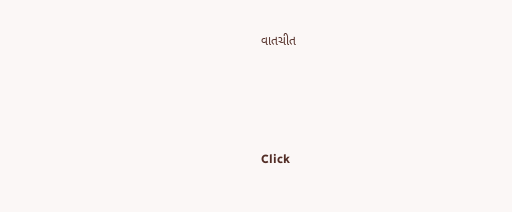વાતચીત





Click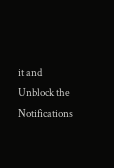it and Unblock the Notifications